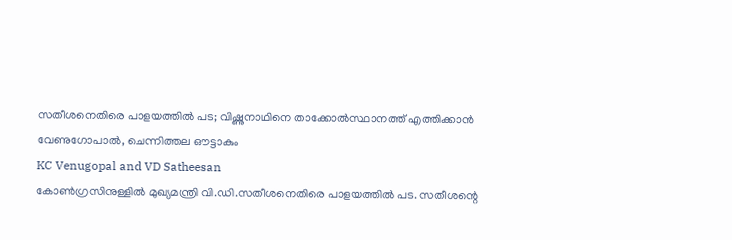സതീശനെതിരെ പാളയത്തിൽ പട; വിഷ്ണുനാഥിനെ താക്കോൽസ്ഥാനത്ത് എത്തിക്കാൻ വേണുഗോപാൽ, ചെന്നിത്തല ഔട്ടാകും
KC Venugopal and VD Satheesan
കോൺഗ്രസിനുള്ളിൽ മുഖ്യമന്ത്രി വി.ഡി.സതീശനെതിരെ പാളയത്തിൽ പട. സതീശന്റെ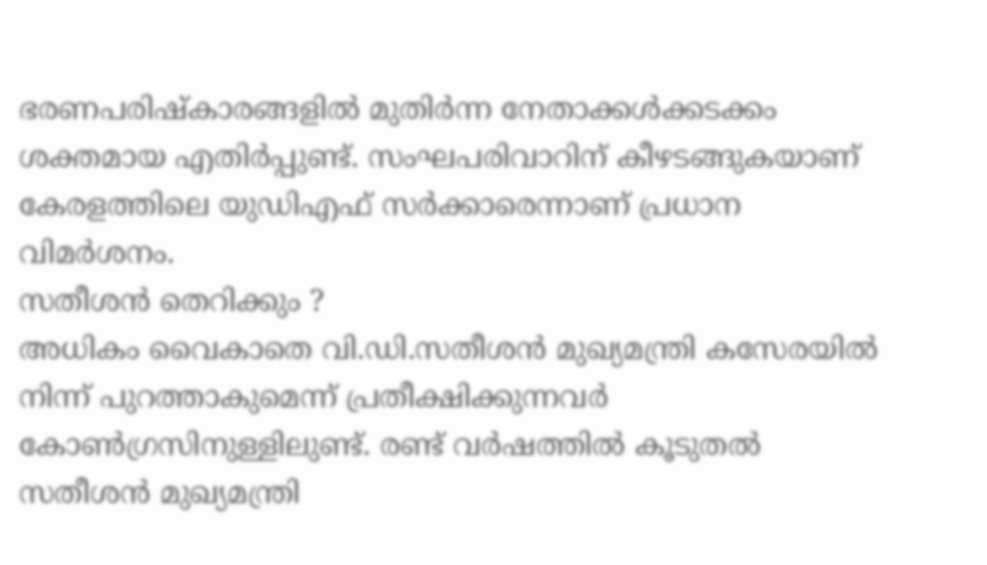ഭരണപരിഷ്കാരങ്ങളിൽ മുതിർന്ന നേതാക്കൾക്കടക്കം ശക്തമായ എതിർപ്പുണ്ട്. സംഘപരിവാറിന് കീഴടങ്ങുകയാണ് കേരളത്തിലെ യുഡിഎഫ് സർക്കാരെന്നാണ് പ്രധാന വിമർശനം.
സതീശൻ തെറിക്കും ?
അധികം വൈകാതെ വി.ഡി.സതീശൻ മുഖ്യമന്ത്രി കസേരയിൽ നിന്ന് പുറത്താകുമെന്ന് പ്രതീക്ഷിക്കുന്നവർ കോൺഗ്രസിനുള്ളിലുണ്ട്. രണ്ട് വർഷത്തിൽ കൂടുതൽ സതീശൻ മുഖ്യമന്ത്രി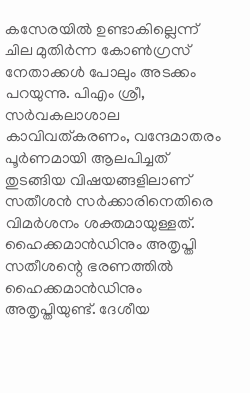കസേരയിൽ ഉണ്ടാകില്ലെന്ന് ചില മുതിർന്ന കോൺഗ്രസ് നേതാക്കൾ പോലും അടക്കം പറയുന്നു. പിഎം ശ്രീ, സർവകലാശാല കാവിവത്കരണം, വന്ദേമാതരം പൂർണമായി ആലപിച്ചത് തുടങ്ങിയ വിഷയങ്ങളിലാണ് സതീശൻ സർക്കാരിനെതിരെ വിമർശനം ശക്തമായുള്ളത്.
ഹൈക്കമാൻഡിനും അതൃപ്തി
സതീശന്റെ ഭരണത്തിൽ ഹൈക്കമാൻഡിനും അതൃപ്തിയുണ്ട്. ദേശീയ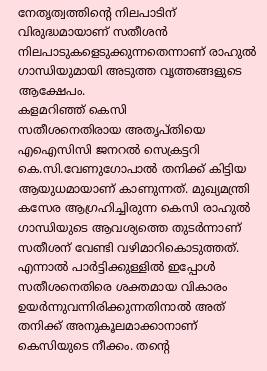നേതൃത്വത്തിന്റെ നിലപാടിന് വിരുദ്ധമായാണ് സതീശൻ നിലപാടുകളെടുക്കുന്നതെന്നാണ് രാഹുൽ ഗാന്ധിയുമായി അടുത്ത വൃത്തങ്ങളുടെ ആക്ഷേപം.
കളമറിഞ്ഞ് കെസി
സതീശനെതിരായ അതൃപ്തിയെ എഐസിസി ജനറൽ സെക്രട്ടറി കെ.സി.വേണുഗോപാൽ തനിക്ക് കിട്ടിയ ആയുധമായാണ് കാണുന്നത്. മുഖ്യമന്ത്രി കസേര ആഗ്രഹിച്ചിരുന്ന കെസി രാഹുൽ ഗാന്ധിയുടെ ആവശ്യത്തെ തുടർന്നാണ് സതീശന് വേണ്ടി വഴിമാറികൊടുത്തത്. എന്നാൽ പാർട്ടിക്കുള്ളിൽ ഇപ്പോൾ സതീശനെതിരെ ശക്തമായ വികാരം ഉയർന്നുവന്നിരിക്കുന്നതിനാൽ അത് തനിക്ക് അനുകൂലമാക്കാനാണ് കെസിയുടെ നീക്കം. തന്റെ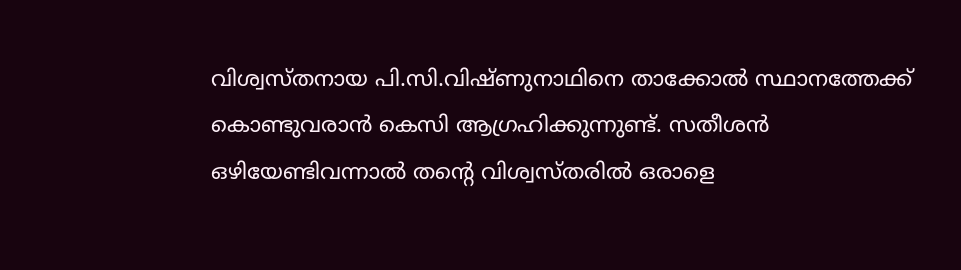വിശ്വസ്തനായ പി.സി.വിഷ്ണുനാഥിനെ താക്കോൽ സ്ഥാനത്തേക്ക് കൊണ്ടുവരാൻ കെസി ആഗ്രഹിക്കുന്നുണ്ട്. സതീശൻ ഒഴിയേണ്ടിവന്നാൽ തന്റെ വിശ്വസ്തരിൽ ഒരാളെ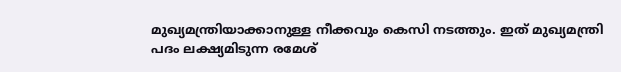മുഖ്യമന്ത്രിയാക്കാനുള്ള നീക്കവും കെസി നടത്തും. ഇത് മുഖ്യമന്ത്രി പദം ലക്ഷ്യമിടുന്ന രമേശ്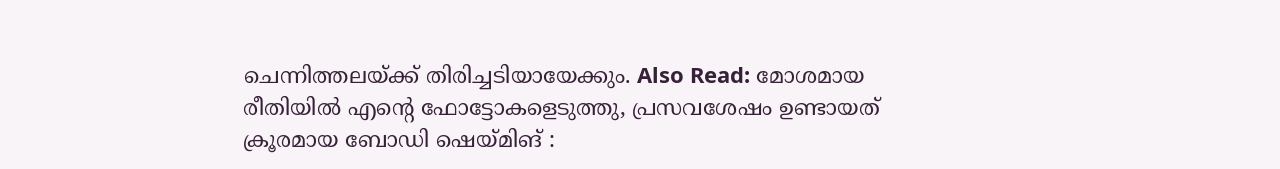ചെന്നിത്തലയ്ക്ക് തിരിച്ചടിയായേക്കും. Also Read: മോശമായ രീതിയിൽ എൻ്റെ ഫോട്ടോകളെടുത്തു, പ്രസവശേഷം ഉണ്ടായത് ക്രൂരമായ ബോഡി ഷെയ്മിങ് :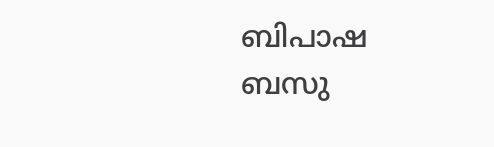ബിപാഷ ബസു